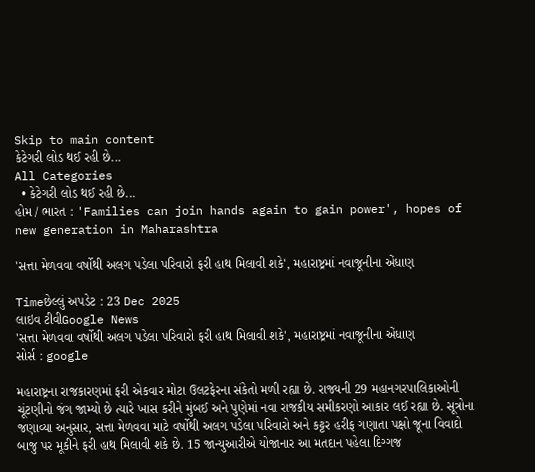Skip to main content
કેટેગરી લોડ થઈ રહી છે...
All Categories
  • કેટેગરી લોડ થઈ રહી છે...
હોમ / ભારત : 'Families can join hands again to gain power', hopes of new generation in Maharashtra

'સત્તા મેળવવા વર્ષોથી અલગ પડેલા પરિવારો ફરી હાથ મિલાવી શકે', મહારાષ્ટ્રમાં નવાજૂનીના એંધાણ

Timeછેલ્લું અપડેટ : 23 Dec 2025
લાઇવ ટીવીGoogle News
'સત્તા મેળવવા વર્ષોથી અલગ પડેલા પરિવારો ફરી હાથ મિલાવી શકે', મહારાષ્ટ્રમાં નવાજૂનીના એંધાણ
સોર્સ : google

મહારાષ્ટ્રના રાજકારણમાં ફરી એકવાર મોટા ઉલટફેરના સંકેતો મળી રહ્યા છે. રાજ્યની 29 મહાનગરપાલિકાઓની ચૂંટણીનો જંગ જામ્યો છે ત્યારે ખાસ કરીને મુંબઈ અને પુણેમાં નવા રાજકીય સમીકરણો આકાર લઈ રહ્યા છે. સૂત્રોના જણાવ્યા અનુસાર, સત્તા મેળવવા માટે વર્ષોથી અલગ પડેલા પરિવારો અને કટ્ટર હરીફ ગણાતા પક્ષો જૂના વિવાદો બાજુ પર મૂકીને ફરી હાથ મિલાવી શકે છે. 15 જાન્યુઆરીએ યોજાનાર આ મતદાન પહેલા દિગ્ગજ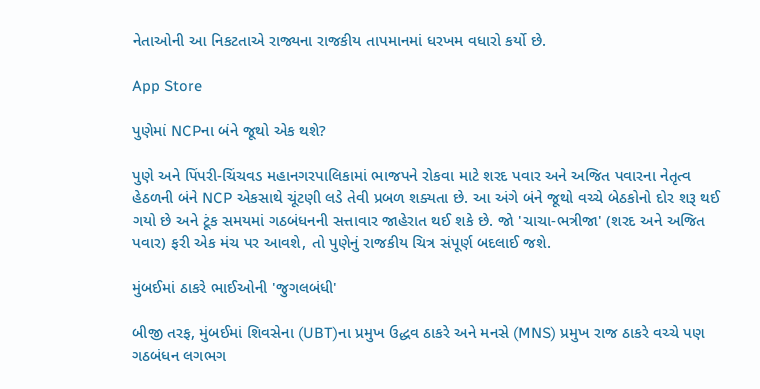નેતાઓની આ નિકટતાએ રાજ્યના રાજકીય તાપમાનમાં ધરખમ વધારો કર્યો છે.

App Store

પુણેમાં NCPના બંને જૂથો એક થશે?

પુણે અને પિંપરી-ચિંચવડ મહાનગરપાલિકામાં ભાજપને રોકવા માટે શરદ પવાર અને અજિત પવારના નેતૃત્વ હેઠળની બંને NCP એકસાથે ચૂંટણી લડે તેવી પ્રબળ શક્યતા છે. આ અંગે બંને જૂથો વચ્ચે બેઠકોનો દોર શરૂ થઈ ગયો છે અને ટૂંક સમયમાં ગઠબંધનની સત્તાવાર જાહેરાત થઈ શકે છે. જો 'ચાચા-ભત્રીજા' (શરદ અને અજિત પવાર) ફરી એક મંચ પર આવશે, તો પુણેનું રાજકીય ચિત્ર સંપૂર્ણ બદલાઈ જશે.

મુંબઈમાં ઠાકરે ભાઈઓની 'જુગલબંધી'

બીજી તરફ, મુંબઈમાં શિવસેના (UBT)ના પ્રમુખ ઉદ્ધવ ઠાકરે અને મનસે (MNS) પ્રમુખ રાજ ઠાકરે વચ્ચે પણ ગઠબંધન લગભગ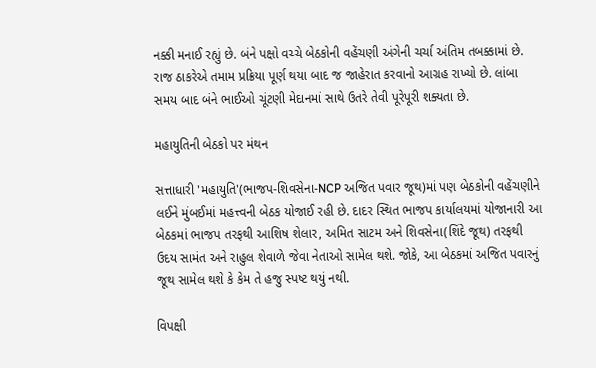નક્કી મનાઈ રહ્યું છે. બંને પક્ષો વચ્ચે બેઠકોની વહેંચણી અંગેની ચર્ચા અંતિમ તબક્કામાં છે. રાજ ઠાકરેએ તમામ પ્રક્રિયા પૂર્ણ થયા બાદ જ જાહેરાત કરવાનો આગ્રહ રાખ્યો છે. લાંબા સમય બાદ બંને ભાઈઓ ચૂંટણી મેદાનમાં સાથે ઉતરે તેવી પૂરેપૂરી શક્યતા છે.

મહાયુતિની બેઠકો પર મંથન

સત્તાધારી 'મહાયુતિ'(ભાજપ-શિવસેના-NCP અજિત પવાર જૂથ)માં પણ બેઠકોની વહેંચણીને લઈને મુંબઈમાં મહત્ત્વની બેઠક યોજાઈ રહી છે. દાદર સ્થિત ભાજપ કાર્યાલયમાં યોજાનારી આ બેઠકમાં ભાજપ તરફથી આશિષ શેલાર, અમિત સાટમ અને શિવસેના(શિંદે જૂથ) તરફથી ઉદય સામંત અને રાહુલ શેવાળે જેવા નેતાઓ સામેલ થશે. જોકે, આ બેઠકમાં અજિત પવારનું જૂથ સામેલ થશે કે કેમ તે હજુ સ્પષ્ટ થયું નથી.

વિપક્ષી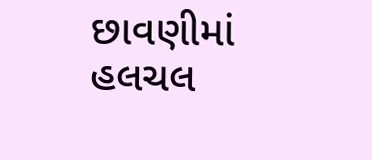છાવણીમાં હલચલ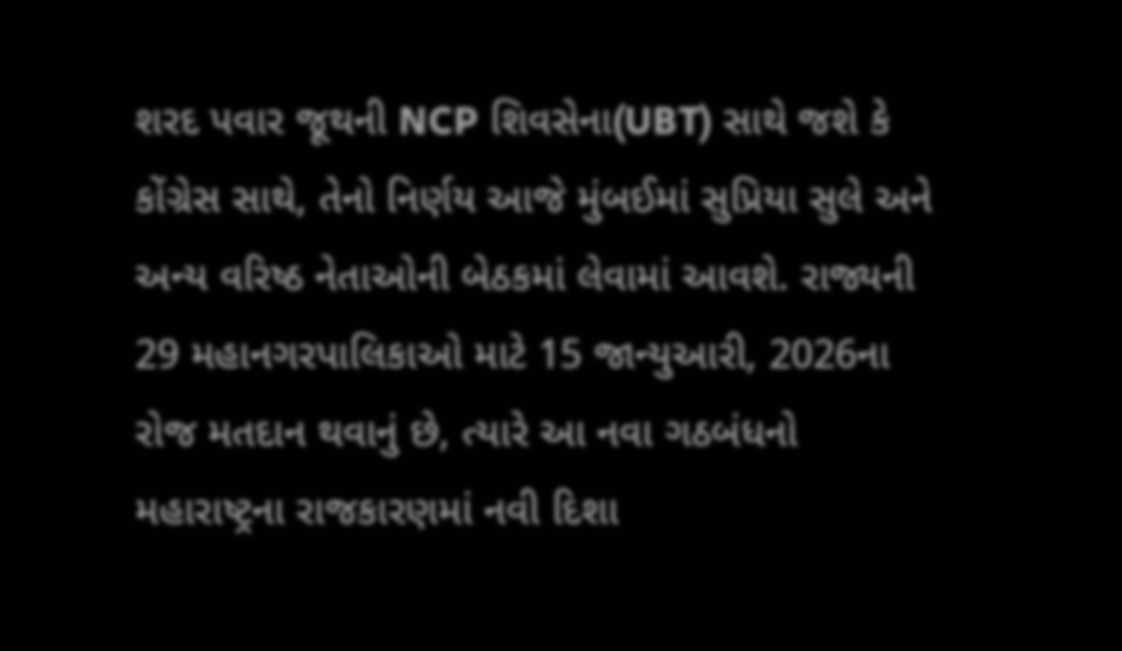શરદ પવાર જૂથની NCP શિવસેના(UBT) સાથે જશે કે કોંગ્રેસ સાથે, તેનો નિર્ણય આજે મુંબઈમાં સુપ્રિયા સુલે અને અન્ય વરિષ્ઠ નેતાઓની બેઠકમાં લેવામાં આવશે. રાજ્યની 29 મહાનગરપાલિકાઓ માટે 15 જાન્યુઆરી, 2026ના રોજ મતદાન થવાનું છે, ત્યારે આ નવા ગઠબંધનો મહારાષ્ટ્રના રાજકારણમાં નવી દિશા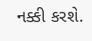નક્કી કરશે.